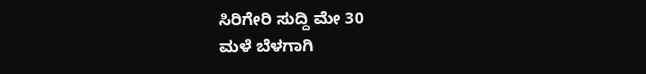ಸಿರಿಗೇರಿ ಸುದ್ದಿ ಮೇ 30
ಮಳೆ ಬೆಳಗಾಗಿ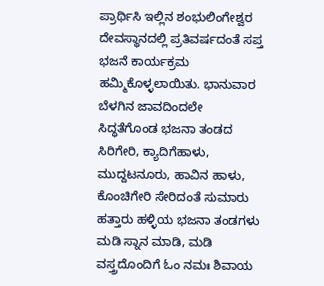ಪ್ರಾರ್ಥಿಸಿ ಇಲ್ಲಿನ ಶಂಭುಲಿಂಗೇಶ್ವರ ದೇವಸ್ಥಾನದಲ್ಲಿ ಪ್ರತಿವರ್ಷದಂತೆ ಸಪ್ತ ಭಜನೆ ಕಾರ್ಯಕ್ರಮ ಹಮ್ಮಿಕೊಳ್ಳಲಾಯಿತು. ಭಾನುವಾರ ಬೆಳಗಿನ ಜಾವದಿಂದಲೇ ಸಿದ್ಧತೆಗೊಂಡ ಭಜನಾ ತಂಡದ ಸಿರಿಗೇರಿ, ಕ್ಯಾದಿಗೆಹಾಳು, ಮುದ್ದಟನೂರು, ಹಾವಿನ ಹಾಳು, ಕೊಂಚಿಗೇರಿ ಸೇರಿದಂತೆ ಸುಮಾರು ಹತ್ತಾರು ಹಳ್ಳಿಯ ಭಜನಾ ತಂಡಗಳು ಮಡಿ ಸ್ನಾನ ಮಾಡಿ, ಮಡಿ ವಸ್ತ್ರದೊಂದಿಗೆ ಓಂ ನಮಃ ಶಿವಾಯ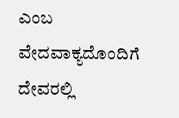ಎಂಬ ವೇದವಾಕ್ಯದೊಂದಿಗೆ ದೇವರಲ್ಲಿ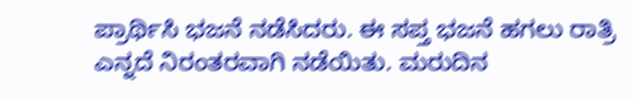ಪ್ರಾರ್ಥಿಸಿ ಭಜನೆ ನಡೆಸಿದರು. ಈ ಸಪ್ತ ಭಜನೆ ಹಗಲು ರಾತ್ರಿ ಎನ್ನದೆ ನಿರಂತರವಾಗಿ ನಡೆಯಿತು. ಮರುದಿನ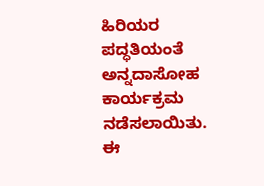ಹಿರಿಯರ ಪದ್ಧತಿಯಂತೆ ಅನ್ನದಾಸೋಹ ಕಾರ್ಯಕ್ರಮ ನಡೆಸಲಾಯಿತು. ಈ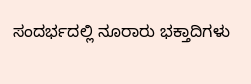ಸಂದರ್ಭದಲ್ಲಿ ನೂರಾರು ಭಕ್ತಾದಿಗಳು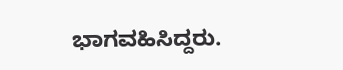ಭಾಗವಹಿಸಿದ್ದರು.